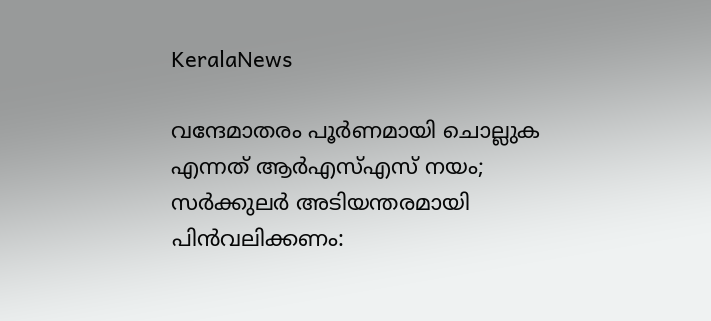KeralaNews

വന്ദേമാതരം പൂർണമായി ചൊല്ലുക എന്നത് ആര്‍എസ്എസ് നയം; സര്‍ക്കുലര്‍ അടിയന്തരമായി പിന്‍വലിക്കണം: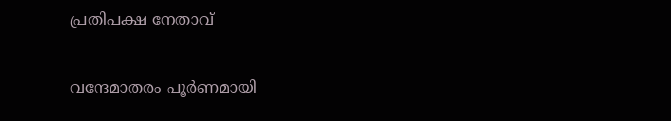പ്രതിപക്ഷ നേതാവ്

വന്ദേമാതരം പൂര്‍ണമായി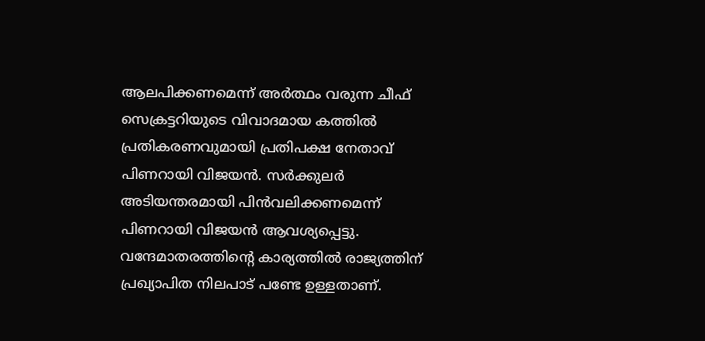ആലപിക്കണമെന്ന് അര്‍ത്ഥം വരുന്ന ചീഫ് സെക്രട്ടറിയുടെ വിവാദമായ കത്തില്‍ പ്രതികരണവുമായി പ്രതിപക്ഷ നേതാവ് പിണറായി വിജയന്‍. സര്‍ക്കുലര്‍ അടിയന്തരമായി പിന്‍വലിക്കണമെന്ന് പിണറായി വിജയൻ ആവശ്യപ്പെട്ടു. വന്ദേമാതരത്തിന്റെ കാര്യത്തില്‍ രാജ്യത്തിന് പ്രഖ്യാപിത നിലപാട് പണ്ടേ ഉള്ളതാണ്.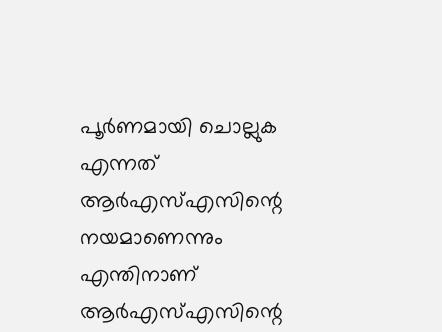പൂര്‍ണമായി ചൊല്ലുക എന്നത് ആര്‍എസ്എസിന്റെ നയമാണെന്നും എന്തിനാണ് ആര്‍എസ്എസിന്റെ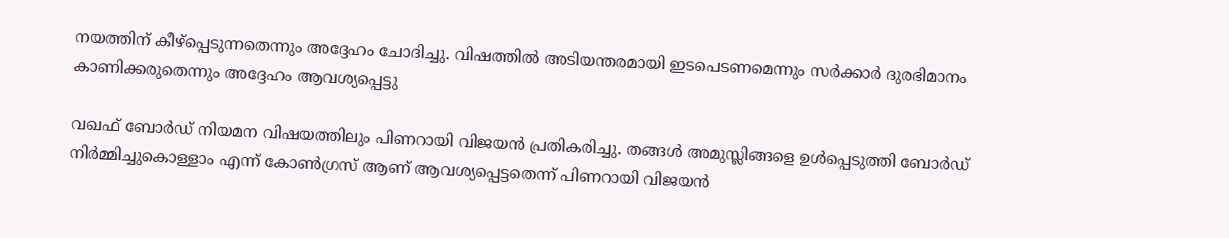നയത്തിന് കീഴ്‌പ്പെടുന്നതെന്നും അദ്ദേഹം ചോദിച്ചു. വിഷത്തില്‍ അടിയന്തരമായി ഇടപെടണമെന്നും സര്‍ക്കാര്‍ ദുരഭിമാനം കാണിക്കരുതെന്നും അദ്ദേഹം ആവശ്യപ്പെട്ടു

വഖഫ് ബോര്‍ഡ് നിയമന വിഷയത്തിലും പിണറായി വിജയൻ പ്രതികരിച്ചു. തങ്ങൾ അമുസ്ലിങ്ങളെ ഉള്‍പ്പെടുത്തി ബോര്‍ഡ് നിര്‍മ്മിച്ചുകൊള്ളാം എന്ന് കോണ്‍ഗ്രസ് ആണ് ആവശ്യപ്പെട്ടതെന്ന് പിണറായി വിജയൻ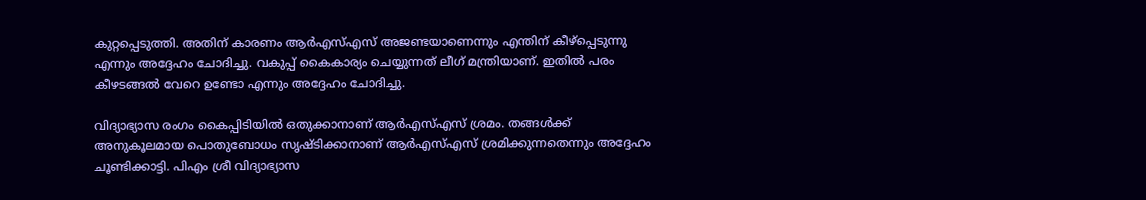കുറ്റപ്പെടുത്തി. അതിന് കാരണം ആര്‍എസ്എസ് അജണ്ടയാണെന്നും എന്തിന് കീഴ്‌പ്പെടുന്നു എന്നും അദ്ദേഹം ചോദിച്ചു. വകുപ്പ് കൈകാര്യം ചെയ്യുന്നത് ലീഗ് മന്ത്രിയാണ്. ഇതില്‍ പരം കീഴടങ്ങല്‍ വേറെ ഉണ്ടോ എന്നും അദ്ദേഹം ചോദിച്ചു.

വിദ്യാഭ്യാസ രംഗം കൈപ്പിടിയില്‍ ഒതുക്കാനാണ് ആര്‍എസ്എസ് ശ്രമം. തങ്ങള്‍ക്ക് അനുകൂലമായ പൊതുബോധം സൃഷ്ടിക്കാനാണ് ആര്‍എസ്എസ് ശ്രമിക്കുന്നതെന്നും അദ്ദേഹം ചൂണ്ടിക്കാട്ടി. പിഎം ശ്രീ വിദ്യാഭ്യാസ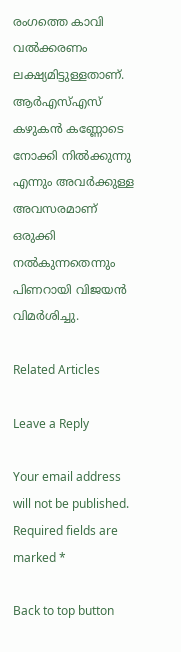രംഗത്തെ കാവി വല്‍ക്കരണം ലക്ഷ്യമിട്ടുള്ളതാണ്. ആര്‍എസ്എസ് കഴുകന്‍ കണ്ണോടെ നോക്കി നില്‍ക്കുന്നു എന്നും അവര്‍ക്കുള്ള അവസരമാണ് ഒരുക്കി നല്‍കുന്നതെന്നും പിണറായി വിജയന്‍ വിമര്‍ശിച്ചു.

Related Articles

Leave a Reply

Your email address will not be published. Required fields are marked *

Back to top button